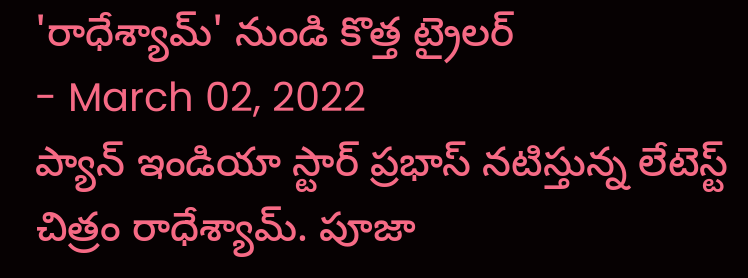'రాధేశ్యామ్' నుండి కొత్త ట్రైలర్
- March 02, 2022
ప్యాన్ ఇండియా స్టార్ ప్రభాస్ నటిస్తున్న లేటెస్ట్ చిత్రం రాధేశ్యామ్. పూజా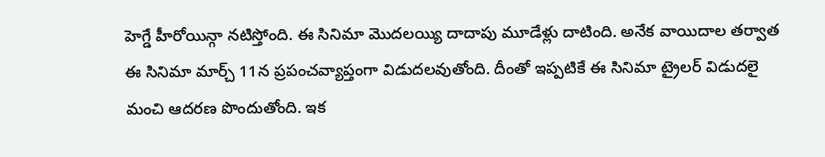హెగ్డే హీరోయిన్గా నటిస్తోంది. ఈ సినిమా మొదలయ్యి దాదాపు మూడేళ్లు దాటింది. అనేక వాయిదాల తర్వాత ఈ సినిమా మార్చ్ 11న ప్రపంచవ్యాప్తంగా విడుదలవుతోంది. దీంతో ఇప్పటికే ఈ సినిమా ట్రైలర్ విడుదలై మంచి ఆదరణ పొందుతోంది. ఇక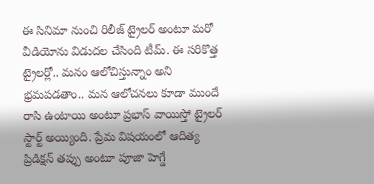ఈ సినిమా నుంచి రిలీజ్ ట్రైలర్ అంటూ మరో వీడియోను విడుదల చేసింది టీమ్. ఈ సరికొత్త ట్రైలర్లో.. మనం ఆలోచిస్తున్నాం అని భ్రమపడతాం.. మన ఆలోచనలు కూడా ముందే రాసి ఉంటాయి అంటూ ప్రభాస్ వాయిస్తో ట్రైలర్ స్టార్ట్ అయ్యింది. ప్రేమ విషయంలో ఆదిత్య ప్రిడిక్షన్ తప్పు అంటూ పూజా హెగ్డే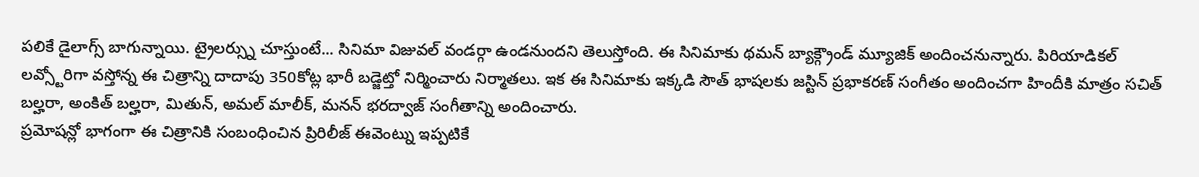పలికే డైలాగ్స్ బాగున్నాయి. ట్రైలర్స్ను చూస్తుంటే... సినిమా విజువల్ వండర్గా ఉండనుందని తెలుస్తోంది. ఈ సినిమాకు థమన్ బ్యాక్గ్రౌండ్ మ్యూజిక్ అందించనున్నారు. పిరియాడికల్ లవ్స్టోరిగా వస్తోన్న ఈ చిత్రాన్ని దాదాపు 350కోట్ల భారీ బడ్జెట్తో నిర్మించారు నిర్మాతలు. ఇక ఈ సినిమాకు ఇక్కడి సౌత్ భాషలకు జస్టిన్ ప్రభాకరణ్ సంగీతం అందించగా హిందీకి మాత్రం సచిత్ బల్హరా, అంకిత్ బల్హరా, మితున్, అమల్ మాలీక్, మనన్ భరద్వాజ్ సంగీతాన్ని అందించారు.
ప్రమోషన్లో భాగంగా ఈ చిత్రానికి సంబంధించిన ప్రిరిలీజ్ ఈవెంట్ను ఇప్పటికే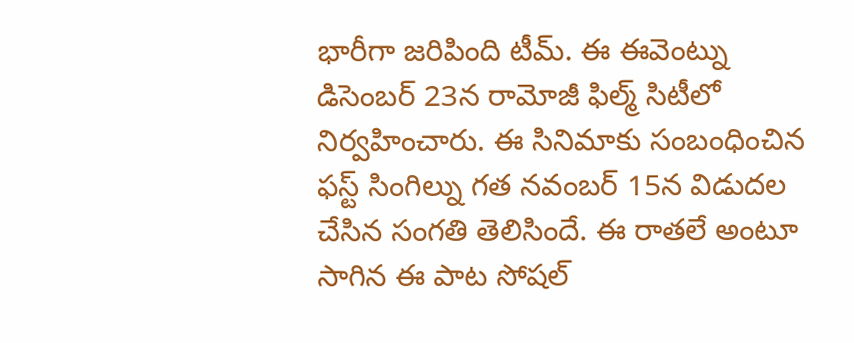భారీగా జరిపింది టీమ్. ఈ ఈవెంట్ను డిసెంబర్ 23న రామోజీ ఫిల్మ్ సిటీలో నిర్వహించారు. ఈ సినిమాకు సంబంధించిన ఫస్ట్ సింగిల్ను గత నవంబర్ 15న విడుదల చేసిన సంగతి తెలిసిందే. ఈ రాతలే అంటూ సాగిన ఈ పాట సోషల్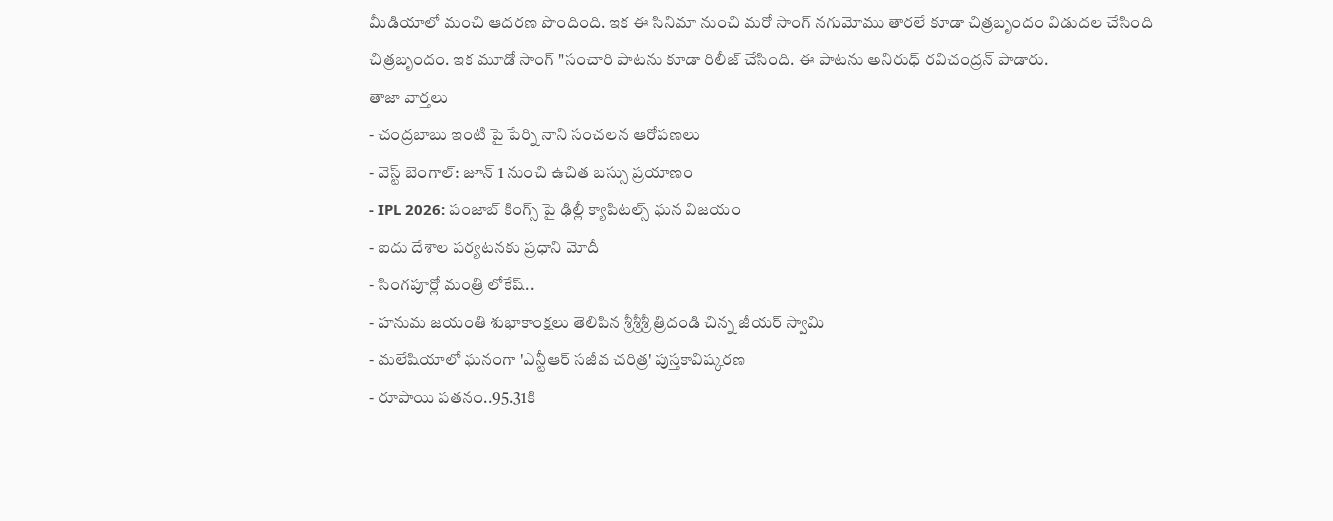మీడియాలో మంచి ఆదరణ పొందింది. ఇక ఈ సినిమా నుంచి మరో సాంగ్ నగుమోము తారలే కూడా చిత్రబృందం విడుదల చేసింది చిత్రబృందం. ఇక మూడో సాంగ్ "సంచారి పాటను కూడా రిలీజ్ చేసింది. ఈ పాటను అనిరుధ్ రవిచంద్రన్ పాడారు.
తాజా వార్తలు
- చంద్రబాబు ఇంటి పై పేర్ని నాని సంచలన ఆరోపణలు
- వెస్ట్ బెంగాల్: జూన్ 1 నుంచి ఉచిత బస్సు ప్రయాణం
- IPL 2026: పంజాబ్ కింగ్స్ పై ఢిల్లీ క్యాపిటల్స్ ఘన విజయం
- ఐదు దేశాల పర్యటనకు ప్రధాని మోదీ
- సింగపూర్లో మంత్రి లోకేష్..
- హనుమ జయంతి శుభాకాంక్షలు తెలిపిన శ్రీశ్రీశ్రీ త్రిదండి చిన్న జీయర్ స్వామి
- మలేషియాలో ఘనంగా 'ఎన్టీఆర్ సజీవ చరిత్ర' పుస్తకావిష్కరణ
- రూపాయి పతనం..95.31కి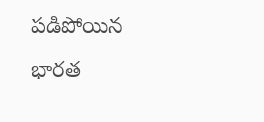పడిపోయిన భారత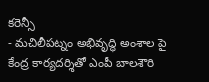కరెన్సీ
- మచిలీపట్నం అభివృద్ధి అంశాల పై కేంద్ర కార్యదర్శితో ఎంపీ బాలశౌరి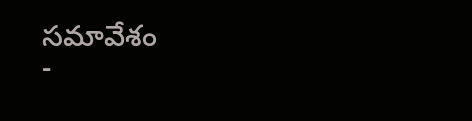సమావేశం
-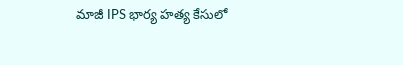మాజీ IPS భార్య హత్య కేసులో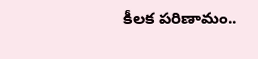కీలక పరిణామం..